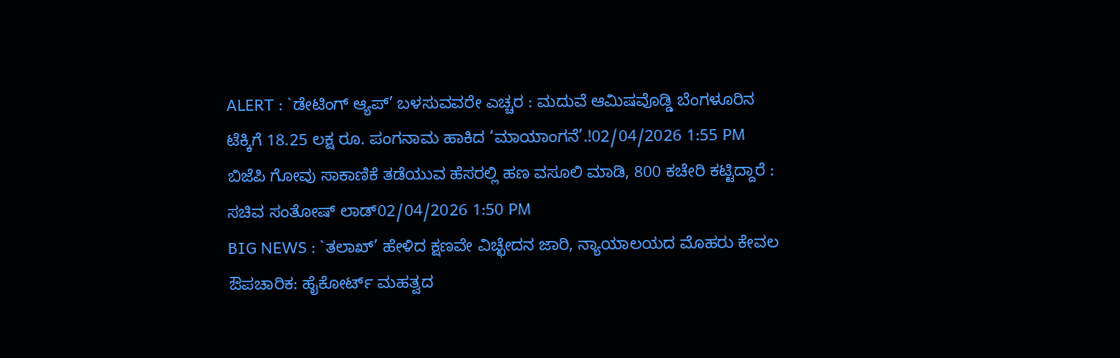ALERT : `ಡೇಟಿಂಗ್ ಆ್ಯಪ್’ ಬಳಸುವವರೇ ಎಚ್ಚರ : ಮದುವೆ ಆಮಿಷವೊಡ್ಡಿ ಬೆಂಗಳೂರಿನ ಟೆಕ್ಕಿಗೆ 18.25 ಲಕ್ಷ ರೂ. ಪಂಗನಾಮ ಹಾಕಿದ ‘ಮಾಯಾಂಗನೆ’.!02/04/2026 1:55 PM
ಬಿಜೆಪಿ ಗೋವು ಸಾಕಾಣಿಕೆ ತಡೆಯುವ ಹೆಸರಲ್ಲಿ ಹಣ ವಸೂಲಿ ಮಾಡಿ, 800 ಕಚೇರಿ ಕಟ್ಟಿದ್ದಾರೆ : ಸಚಿವ ಸಂತೋಷ್ ಲಾಡ್02/04/2026 1:50 PM
BIG NEWS : `ತಲಾಖ್’ ಹೇಳಿದ ಕ್ಷಣವೇ ವಿಚ್ಛೇದನ ಜಾರಿ, ನ್ಯಾಯಾಲಯದ ಮೊಹರು ಕೇವಲ ಔಪಚಾರಿಕ: ಹೈಕೋರ್ಟ್ ಮಹತ್ವದ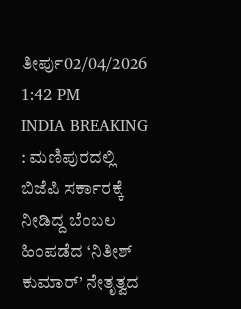ತೀರ್ಪು02/04/2026 1:42 PM
INDIA BREAKING : ಮಣಿಪುರದಲ್ಲಿ ಬಿಜೆಪಿ ಸರ್ಕಾರಕ್ಕೆ ನೀಡಿದ್ದ ಬೆಂಬಲ ಹಿಂಪಡೆದ ‘ನಿತೀಶ್ ಕುಮಾರ್’ ನೇತೃತ್ವದ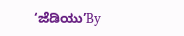‘ಜೆಡಿಯು’By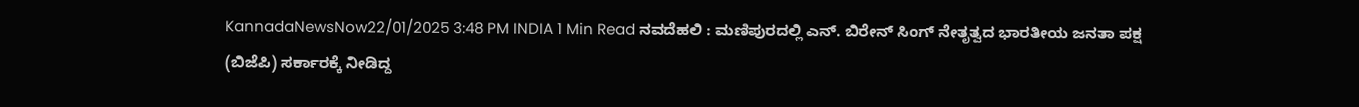KannadaNewsNow22/01/2025 3:48 PM INDIA 1 Min Read ನವದೆಹಲಿ : ಮಣಿಪುರದಲ್ಲಿ ಎನ್. ಬಿರೇನ್ ಸಿಂಗ್ ನೇತೃತ್ವದ ಭಾರತೀಯ ಜನತಾ ಪಕ್ಷ (ಬಿಜೆಪಿ) ಸರ್ಕಾರಕ್ಕೆ ನೀಡಿದ್ದ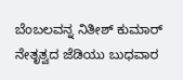ಬೆಂಬಲವನ್ನ ನಿತೀಶ್ ಕುಮಾರ್ ನೇತೃತ್ವದ ಜೆಡಿಯು ಬುಧವಾರ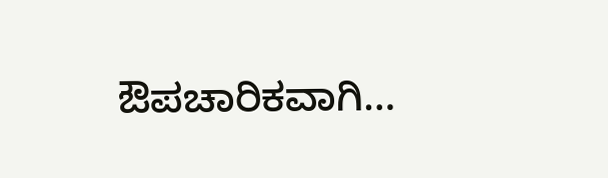ಔಪಚಾರಿಕವಾಗಿ…